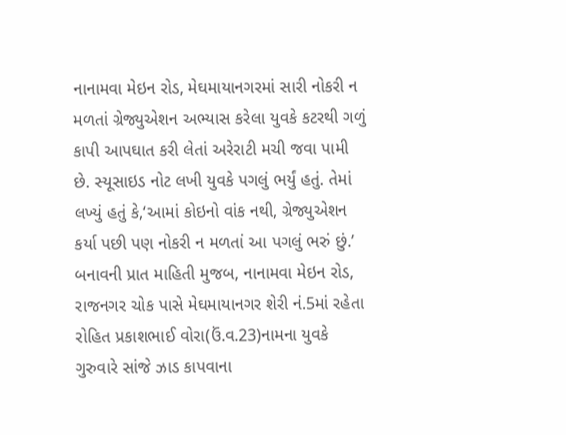નાનામવા મેઇન રોડ, મેઘમાયાનગરમાં સારી નોકરી ન મળતાં ગ્રેજ્યુએશન અભ્યાસ કરેલા યુવકે કટરથી ગળું કાપી આપઘાત કરી લેતાં અરેરાટી મચી જવા પામી છે. સ્યૂસાઇડ નોટ લખી યુવકે પગલું ભર્યું હતું. તેમાં લખ્યું હતું કે,‘આમાં કોઇનો વાંક નથી, ગ્રેજ્યુએશન કર્યા પછી પણ નોકરી ન મળતાં આ પગલું ભરું છું.’
બનાવની પ્રાત માહિતી મુજબ, નાનામવા મેઇન રોડ, રાજનગર ચોક પાસે મેઘમાયાનગર શેરી નં.5માં રહેતા રોહિત પ્રકાશભાઈ વોરા(ઉં.વ.23)નામના યુવકે ગુરુવારે સાંજે ઝાડ કાપવાના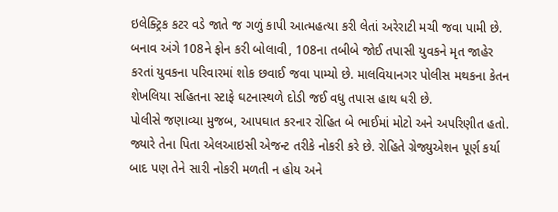ઇલેક્ટ્રિક કટર વડે જાતે જ ગળું કાપી આત્મહત્યા કરી લેતાં અરેરાટી મચી જવા પામી છે. બનાવ અંગે 108ને ફોન કરી બોલાવી, 108ના તબીબે જોઈ તપાસી યુવકને મૃત જાહેર કરતાં યુવકના પરિવારમાં શોક છવાઈ જવા પામ્યો છે. માલવિયાનગર પોલીસ મથકના કેતન શેખલિયા સહિતના સ્ટાફે ઘટનાસ્થળે દોડી જઈ વધુ તપાસ હાથ ધરી છે.
પોલીસે જણાવ્યા મુજબ, આપઘાત કરનાર રોહિત બે ભાઈમાં મોટો અને અપરિણીત હતો. જ્યારે તેના પિતા એલઆઇસી એજન્ટ તરીકે નોકરી કરે છે. રોહિતે ગ્રેજ્યુએશન પૂર્ણ કર્યા બાદ પણ તેને સારી નોકરી મળતી ન હોય અને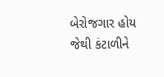બેરોજગાર હોય જેથી કંટાળીને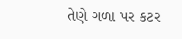તેણે ગળા પર કટર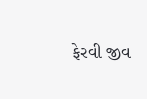ફેરવી જીવ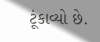ટૂંકાવ્યો છે.